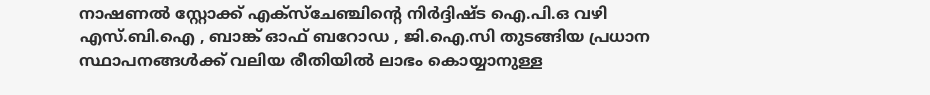നാഷണൽ സ്റ്റോക്ക് എക്സ്ചേഞ്ചിന്റെ നിർദ്ദിഷ്ട ഐ.പി.ഒ വഴി എസ്.ബി.ഐ , ബാങ്ക് ഓഫ് ബറോഡ , ജി.ഐ.സി തുടങ്ങിയ പ്രധാന സ്ഥാപനങ്ങൾക്ക് വലിയ രീതിയിൽ ലാഭം കൊയ്യാനുള്ള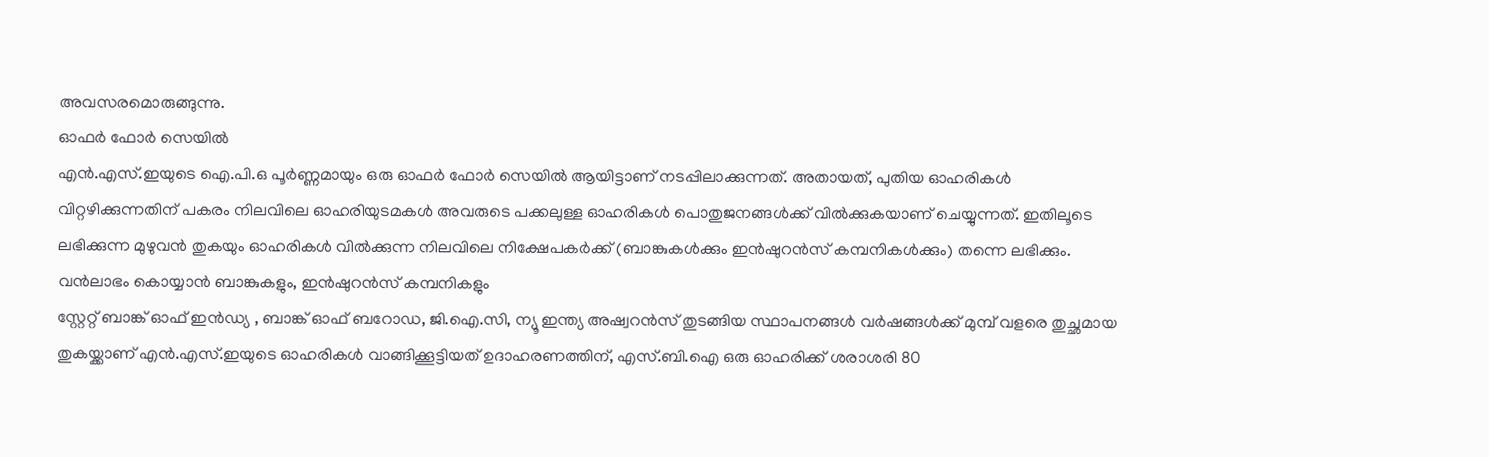അവസരമൊരുങ്ങുന്നു.
ഓഫർ ഫോർ സെയിൽ
എൻ.എസ്.ഇയുടെ ഐ.പി.ഒ പൂർണ്ണമായും ഒരു ഓഫർ ഫോർ സെയിൽ ആയിട്ടാണ് നടപ്പിലാക്കുന്നത്. അതായത്, പുതിയ ഓഹരികൾ വിറ്റഴിക്കുന്നതിന് പകരം നിലവിലെ ഓഹരിയുടമകൾ അവരുടെ പക്കലുള്ള ഓഹരികൾ പൊതുജനങ്ങൾക്ക് വിൽക്കുകയാണ് ചെയ്യുന്നത്. ഇതിലൂടെ ലഭിക്കുന്ന മുഴുവൻ തുകയും ഓഹരികൾ വിൽക്കുന്ന നിലവിലെ നിക്ഷേപകർക്ക് (ബാങ്കുകൾക്കും ഇൻഷുറൻസ് കമ്പനികൾക്കും) തന്നെ ലഭിക്കും.
വൻലാഭം കൊയ്യാൻ ബാങ്കുകളും, ഇൻഷുറൻസ് കമ്പനികളും
സ്റ്റേറ്റ് ബാങ്ക് ഓഫ് ഇൻഡ്യ , ബാങ്ക് ഓഫ് ബറോഡ, ജി.ഐ.സി, ന്യൂ ഇന്ത്യ അഷ്വറൻസ് തുടങ്ങിയ സ്ഥാപനങ്ങൾ വർഷങ്ങൾക്ക് മുമ്പ് വളരെ തുച്ഛമായ തുകയ്ക്കാണ് എൻ.എസ്.ഇയുടെ ഓഹരികൾ വാങ്ങിക്കൂട്ടിയത് ഉദാഹരണത്തിന്, എസ്.ബി.ഐ ഒരു ഓഹരിക്ക് ശരാശരി 80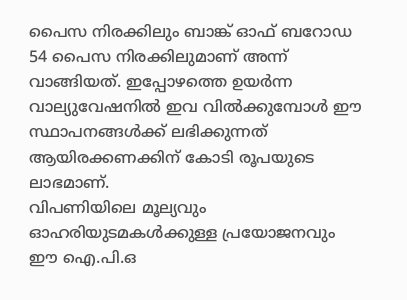പൈസ നിരക്കിലും ബാങ്ക് ഓഫ് ബറോഡ 54 പൈസ നിരക്കിലുമാണ് അന്ന് വാങ്ങിയത്. ഇപ്പോഴത്തെ ഉയർന്ന വാല്യുവേഷനിൽ ഇവ വിൽക്കുമ്പോൾ ഈ സ്ഥാപനങ്ങൾക്ക് ലഭിക്കുന്നത് ആയിരക്കണക്കിന് കോടി രൂപയുടെ ലാഭമാണ്.
വിപണിയിലെ മൂല്യവും ഓഹരിയുടമകൾക്കുള്ള പ്രയോജനവും
ഈ ഐ.പി.ഒ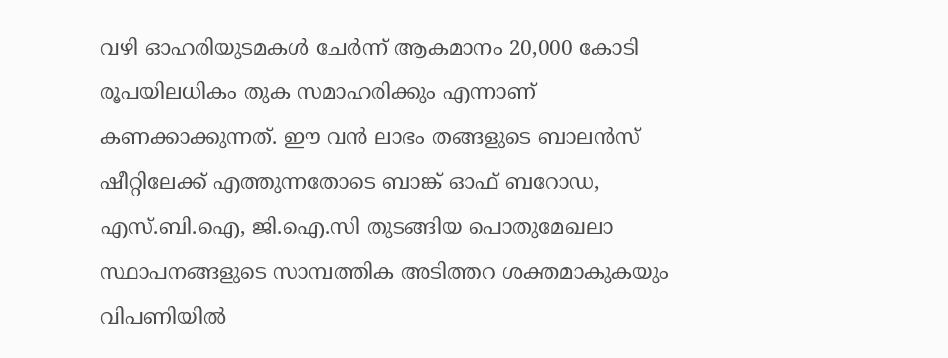വഴി ഓഹരിയുടമകൾ ചേർന്ന് ആകമാനം 20,000 കോടി രൂപയിലധികം തുക സമാഹരിക്കും എന്നാണ് കണക്കാക്കുന്നത്. ഈ വൻ ലാഭം തങ്ങളുടെ ബാലൻസ് ഷീറ്റിലേക്ക് എത്തുന്നതോടെ ബാങ്ക് ഓഫ് ബറോഡ, എസ്.ബി.ഐ, ജി.ഐ.സി തുടങ്ങിയ പൊതുമേഖലാ സ്ഥാപനങ്ങളുടെ സാമ്പത്തിക അടിത്തറ ശക്തമാകുകയും വിപണിയിൽ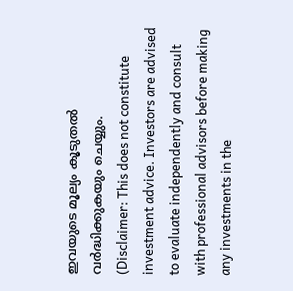ഇവയുടെ മൂല്യം കൂടുതൽ വർദ്ധിക്കുകയും ചെയ്യും.
(Disclaimer: This does not constitute investment advice. Investors are advised to evaluate independently and consult with professional advisors before making any investments in the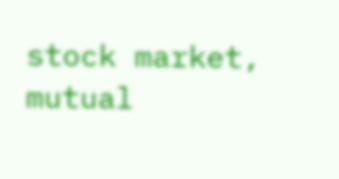stock market, mutual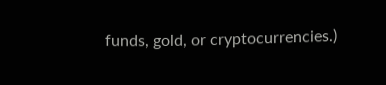funds, gold, or cryptocurrencies.)